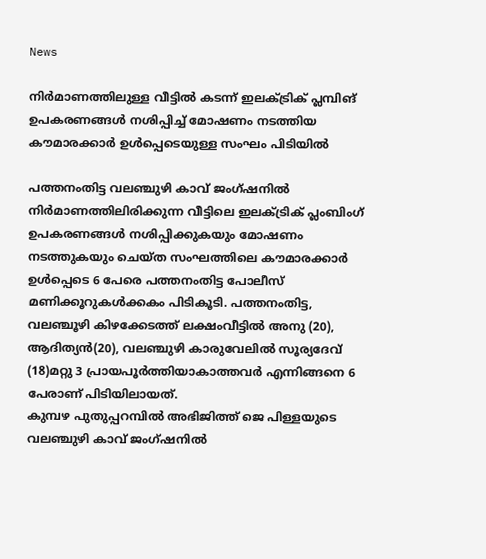News

നിർമാണത്തിലുള്ള വീട്ടിൽ കടന്ന് ഇലക്ട്രിക് പ്ലമ്പിങ് ഉപകരണങ്ങൾ നശിപ്പിച്ച് മോഷണം നടത്തിയ കൗമാരക്കാർ ഉൾപ്പെടെയുള്ള സംഘം പിടിയിൽ

പത്തനംതിട്ട വലഞ്ചുഴി കാവ് ജംഗ്ഷനിൽ നിർമാണത്തിലിരിക്കുന്ന വീട്ടിലെ ഇലക്ട്രിക് പ്ലംബിംഗ് ഉപകരണങ്ങൾ നശിപ്പിക്കുകയും മോഷണം നടത്തുകയും ചെയ്ത സംഘത്തിലെ കൗമാരക്കാർ ഉൾപ്പെടെ 6 പേരെ പത്തനംതിട്ട പോലീസ് മണിക്കൂറുകൾക്കകം പിടികൂടി. പത്തനംതിട്ട, വലഞ്ചൂഴി കിഴക്കേടത്ത് ലക്ഷംവീട്ടിൽ അനു (20), ആദിത്യൻ(20), വലഞ്ചുഴി കാരുവേലിൽ സൂര്യദേവ് (18)മറ്റു 3 പ്രായപൂർത്തിയാകാത്തവർ എന്നിങ്ങനെ 6 പേരാണ് പിടിയിലായത്.
കുമ്പഴ പുതുപ്പറമ്പിൽ അഭിജിത്ത് ജെ പിള്ളയുടെ വലഞ്ചുഴി കാവ് ജംഗ്ഷനിൽ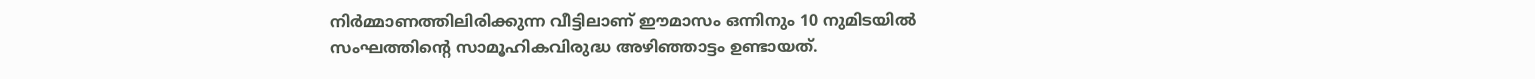നിർമ്മാണത്തിലിരിക്കുന്ന വീട്ടിലാണ് ഈമാസം ഒന്നിനും 10 നുമിടയിൽ സംഘത്തിന്റെ സാമൂഹികവിരുദ്ധ അഴിഞ്ഞാട്ടം ഉണ്ടായത്.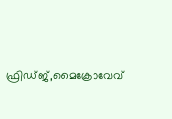ഫ്രിഡ്ജ്,മൈക്രോവേവ്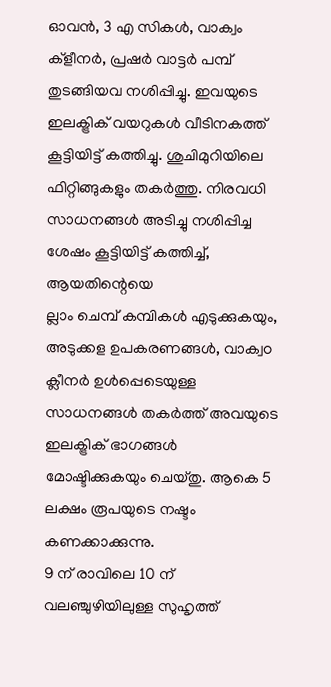ഓവൻ, 3 എ സികൾ, വാക്വം ക്‌ളീനർ, പ്രഷർ വാട്ടർ പമ്പ് തുടങ്ങിയവ നശിപ്പിച്ചു. ഇവയുടെ ഇലക്ട്രിക് വയറുകൾ വീടിനകത്ത് കൂട്ടിയിട്ട് കത്തിച്ചു. ശുചിമുറിയിലെ ഫിറ്റിങ്ങുകളും തകർത്തു. നിരവധി സാധനങ്ങൾ അടിച്ചു നശിപ്പിച്ച ശേഷം കൂട്ടിയിട്ട് കത്തിച്ച്, ആയതിന്റെയെ
ല്ലാം ചെമ്പ് കമ്പികൾ എടുക്കുകയും, അടുക്കള ഉപകരണങ്ങൾ, വാക്വo ക്ലീനർ ഉൾപ്പെടെയുള്ള സാധനങ്ങൾ തകർത്ത് അവയുടെ ഇലക്ട്രിക് ഭാഗങ്ങൾ മോഷ്ടിക്കുകയും ചെയ്തു. ആകെ 5 ലക്ഷം രൂപയുടെ നഷ്ടം കണക്കാക്കുന്നു.
9 ന് രാവിലെ 10 ന് വലഞ്ചുഴിയിലുള്ള സുഹൃത്ത്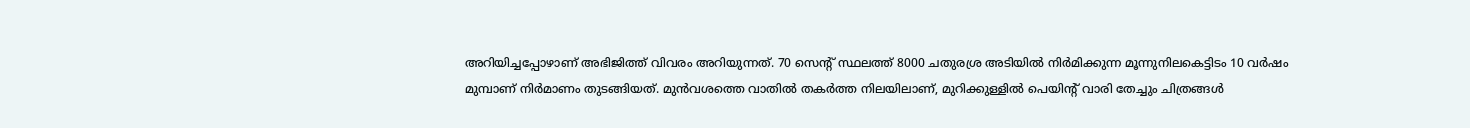അറിയിച്ചപ്പോഴാണ് അഭിജിത്ത് വിവരം അറിയുന്നത്. 70 സെന്റ് സ്ഥലത്ത് 8000 ചതുരശ്ര അടിയിൽ നിർമിക്കുന്ന മൂന്നുനിലകെട്ടിടം 10 വർഷം മുമ്പാണ് നിർമാണം തുടങ്ങിയത്. മുൻവശത്തെ വാതിൽ തകർത്ത നിലയിലാണ്, മുറിക്കുള്ളിൽ പെയിന്റ് വാരി തേച്ചും ചിത്രങ്ങൾ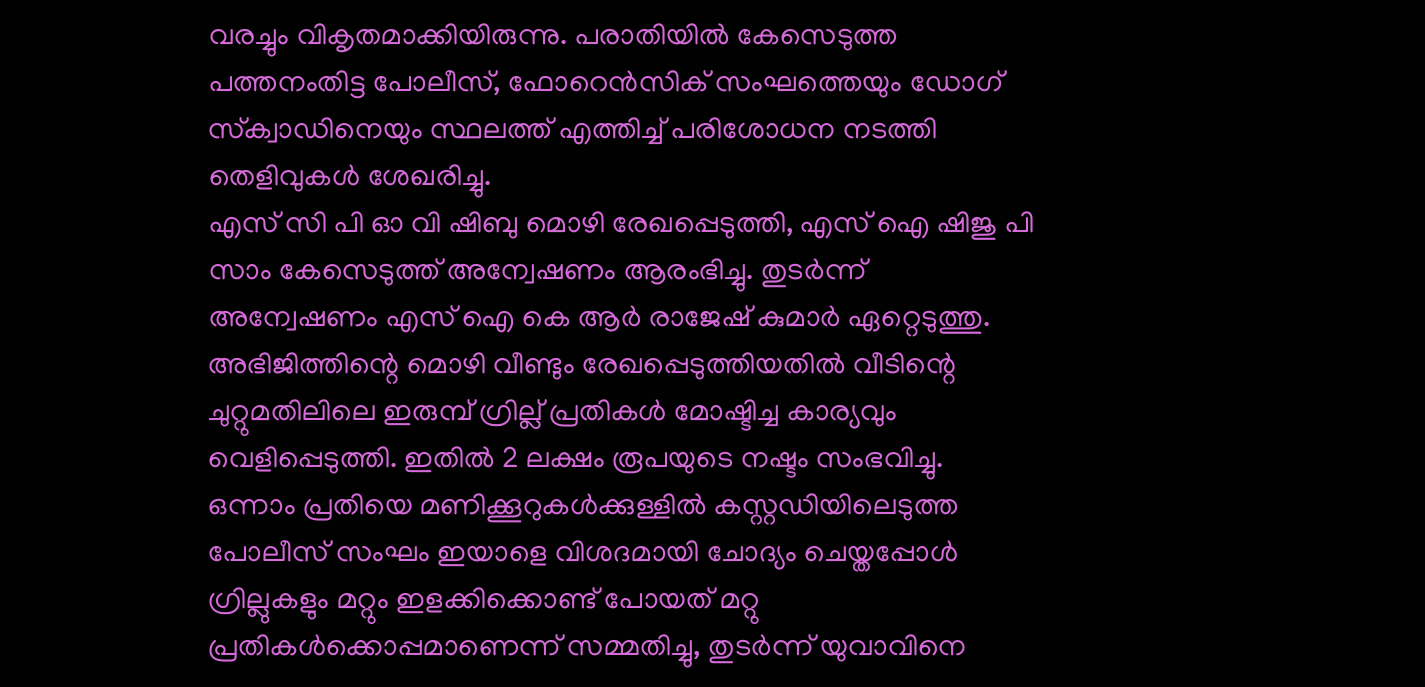വരച്ചും വികൃതമാക്കിയിരുന്നു. പരാതിയിൽ കേസെടുത്ത പത്തനംതിട്ട പോലീസ്, ഫോറെൻസിക് സംഘത്തെയും ഡോഗ് സ്‌ക്വാഡിനെയും സ്ഥലത്ത് എത്തിച്ച് പരിശോധന നടത്തി തെളിവുകൾ ശേഖരിച്ചു.
എസ് സി പി ഓ വി ഷിബു മൊഴി രേഖപ്പെടുത്തി, എസ് ഐ ഷിജു പി സാം കേസെടുത്ത് അന്വേഷണം ആരംഭിച്ചു. തുടർന്ന് അന്വേഷണം എസ് ഐ കെ ആർ രാജേഷ് കുമാർ ഏറ്റെടുത്തു. അഭിജിത്തിന്റെ മൊഴി വീണ്ടും രേഖപ്പെടുത്തിയതിൽ വീടിന്റെ ചുറ്റുമതിലിലെ ഇരുമ്പ് ഗ്രില്ല് പ്രതികൾ മോഷ്ടിച്ച കാര്യവും വെളിപ്പെടുത്തി. ഇതിൽ 2 ലക്ഷം രൂപയുടെ നഷ്ടം സംഭവിച്ചു. ഒന്നാം പ്രതിയെ മണിക്കൂറുകൾക്കുള്ളിൽ കസ്റ്റഡിയിലെടുത്ത പോലീസ് സംഘം ഇയാളെ വിശദമായി ചോദ്യം ചെയ്തപ്പോൾ ഗ്രില്ലുകളും മറ്റും ഇളക്കിക്കൊണ്ട് പോയത് മറ്റു പ്രതികൾക്കൊപ്പമാണെന്ന് സമ്മതിച്ചു, തുടർന്ന് യുവാവിനെ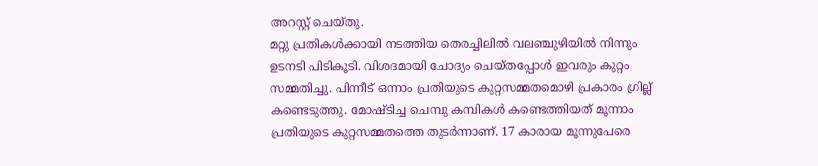അറസ്റ്റ് ചെയ്തു.
മറ്റു പ്രതികൾക്കായി നടത്തിയ തെരച്ചിലിൽ വലഞ്ചുഴിയിൽ നിന്നും ഉടനടി പിടികൂടി. വിശദമായി ചോദ്യം ചെയ്തപ്പോൾ ഇവരും കുറ്റം സമ്മതിച്ചു. പിന്നീട് ഒന്നാം പ്രതിയുടെ കുറ്റസമ്മതമൊഴി പ്രകാരം ഗ്രില്ല് കണ്ടെടുത്തു. മോഷ്ടിച്ച ചെമ്പു കമ്പികൾ കണ്ടെത്തിയത് മൂന്നാം പ്രതിയുടെ കുറ്റസമ്മതത്തെ തുടർന്നാണ്. 17 കാരായ മൂന്നുപേരെ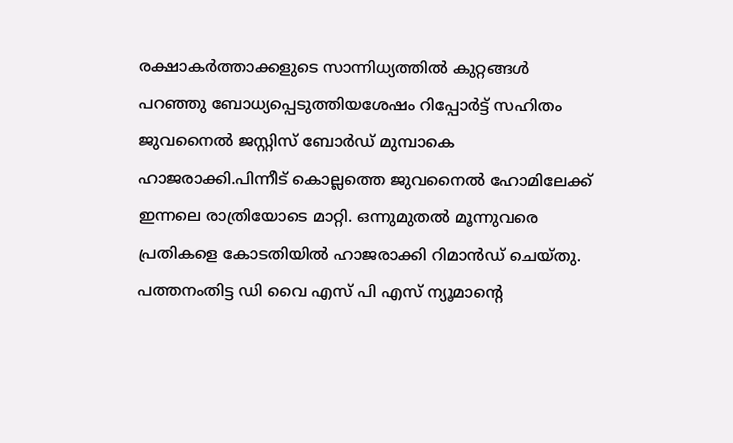രക്ഷാകർത്താക്കളുടെ സാന്നിധ്യത്തിൽ കുറ്റങ്ങൾ പറഞ്ഞു ബോധ്യപ്പെടുത്തിയശേഷം റിപ്പോർട്ട്‌ സഹിതം ജുവനൈൽ ജസ്റ്റിസ് ബോർഡ് മുമ്പാകെ ഹാജരാക്കി.പിന്നീട് കൊല്ലത്തെ ജുവനൈൽ ഹോമിലേക്ക് ഇന്നലെ രാത്രിയോടെ മാറ്റി. ഒന്നുമുതൽ മൂന്നുവരെ പ്രതികളെ കോടതിയിൽ ഹാജരാക്കി റിമാൻഡ് ചെയ്തു.
പത്തനംതിട്ട ഡി വൈ എസ് പി എസ് ന്യൂമാന്റെ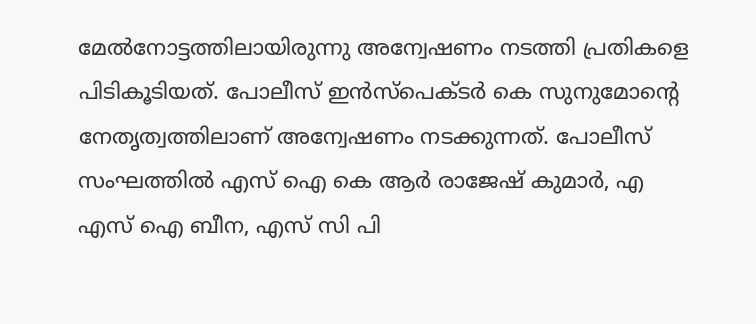മേൽനോട്ടത്തിലായിരുന്നു അന്വേഷണം നടത്തി പ്രതികളെ പിടികൂടിയത്. പോലീസ് ഇൻസ്‌പെക്ടർ കെ സുനുമോന്റെ നേതൃത്വത്തിലാണ് അന്വേഷണം നടക്കുന്നത്. പോലീസ് സംഘത്തിൽ എസ് ഐ കെ ആർ രാജേഷ് കുമാർ, എ എസ് ഐ ബീന, എസ് സി പി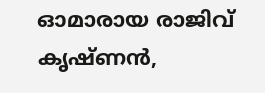ഓമാരായ രാജിവ് കൃഷ്ണൻ,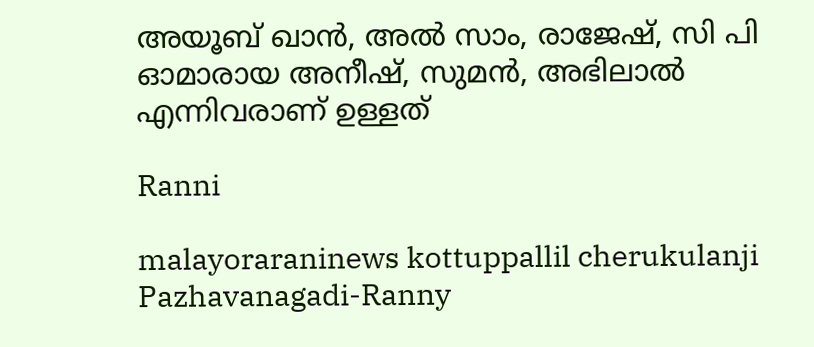അയൂബ് ഖാൻ, അൽ സാം, രാജേഷ്, സി പി ഓമാരായ അനീഷ്, സുമൻ, അഭിലാൽ എന്നിവരാണ് ഉള്ളത്

Ranni

malayoraraninews kottuppallil cherukulanji Pazhavanagadi-Ranny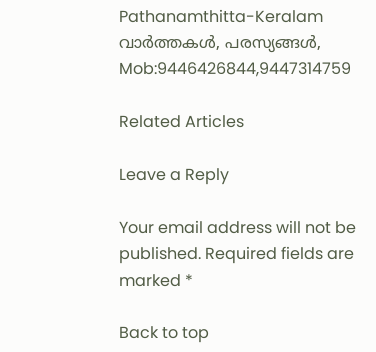Pathanamthitta-Keralam വാർത്തകൾ, പരസ്യങ്ങൾ, Mob:9446426844,9447314759

Related Articles

Leave a Reply

Your email address will not be published. Required fields are marked *

Back to top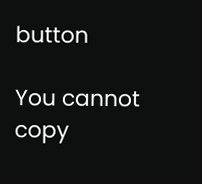button

You cannot copy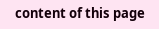content of this page